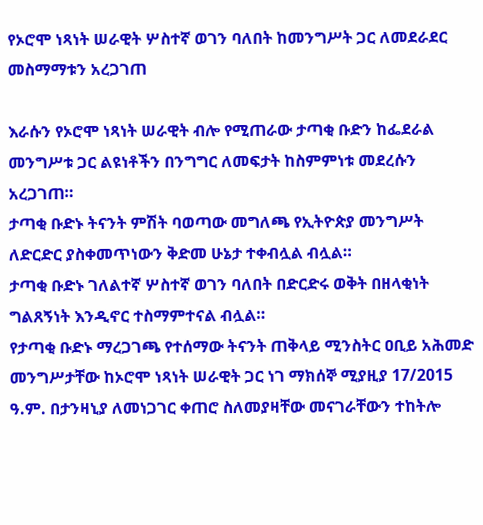የኦሮሞ ነጻነት ሠራዊት ሦስተኛ ወገን ባለበት ከመንግሥት ጋር ለመደራደር መስማማቱን አረጋገጠ

እራሱን የኦሮሞ ነጻነት ሠራዊት ብሎ የሚጠራው ታጣቂ ቡድን ከፌደራል መንግሥቱ ጋር ልዩነቶችን በንግግር ለመፍታት ከስምምነቱ መደረሱን አረጋገጠ።
ታጣቂ ቡድኑ ትናንት ምሽት ባወጣው መግለጫ የኢትዮጵያ መንግሥት ለድርድር ያስቀመጥነውን ቅድመ ሁኔታ ተቀብሏል ብሏል።
ታጣቂ ቡድኑ ገለልተኛ ሦስተኛ ወገን ባለበት በድርድሩ ወቅት በዘላቂነት ግልጸኝነት እንዲኖር ተስማምተናል ብሏል።
የታጣቂ ቡድኑ ማረጋገጫ የተሰማው ትናንት ጠቅላይ ሚንስትር ዐቢይ አሕመድ መንግሥታቸው ከኦሮሞ ነጻነት ሠራዊት ጋር ነገ ማክሰኞ ሚያዚያ 17/2015 ዓ.ም. በታንዛኒያ ለመነጋገር ቀጠሮ ስለመያዛቸው መናገራቸውን ተከትሎ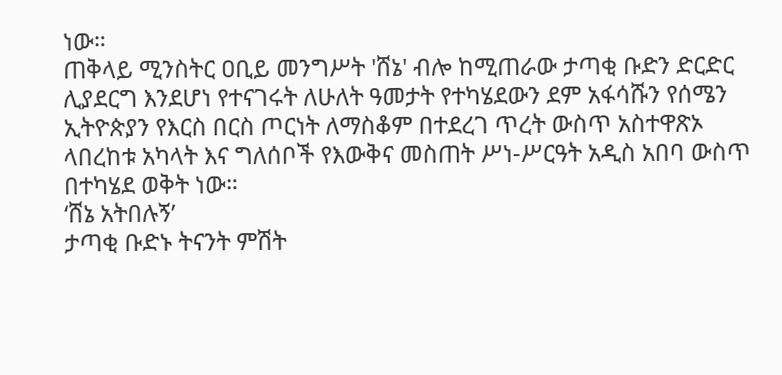ነው።
ጠቅላይ ሚንስትር ዐቢይ መንግሥት 'ሸኔ' ብሎ ከሚጠራው ታጣቂ ቡድን ድርድር ሊያደርግ እንደሆነ የተናገሩት ለሁለት ዓመታት የተካሄደውን ደም አፋሳሹን የሰሜን ኢትዮጵያን የእርስ በርስ ጦርነት ለማስቆም በተደረገ ጥረት ውስጥ አስተዋጽኦ ላበረከቱ አካላት እና ግለሰቦች የእውቅና መስጠት ሥነ-ሥርዓት አዲስ አበባ ውስጥ በተካሄደ ወቅት ነው።
‘ሸኔ አትበሉኝ’
ታጣቂ ቡድኑ ትናንት ምሽት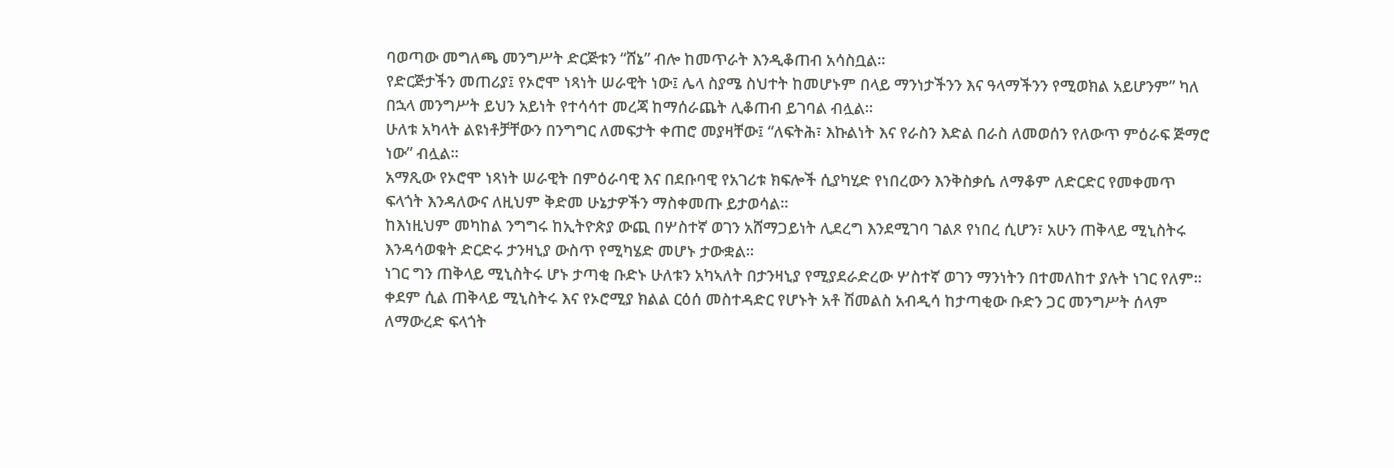ባወጣው መግለጫ መንግሥት ድርጅቱን “ሸኔ” ብሎ ከመጥራት እንዲቆጠብ አሳስቧል።
የድርጅታችን መጠሪያ፤ የኦሮሞ ነጻነት ሠራዊት ነው፤ ሌላ ስያሜ ስህተት ከመሆኑም በላይ ማንነታችንን እና ዓላማችንን የሚወክል አይሆንም” ካለ በኋላ መንግሥት ይህን አይነት የተሳሳተ መረጃ ከማሰራጨት ሊቆጠብ ይገባል ብሏል።
ሁለቱ አካላት ልዩነቶቻቸውን በንግግር ለመፍታት ቀጠሮ መያዛቸው፤ “ለፍትሕ፣ እኩልነት እና የራስን እድል በራስ ለመወሰን የለውጥ ምዕራፍ ጅማሮ ነው” ብሏል።
አማጺው የኦሮሞ ነጻነት ሠራዊት በምዕራባዊ እና በደቡባዊ የአገሪቱ ክፍሎች ሲያካሂድ የነበረውን እንቅስቃሴ ለማቆም ለድርድር የመቀመጥ ፍላጎት እንዳለውና ለዚህም ቅድመ ሁኔታዎችን ማስቀመጡ ይታወሳል።
ከእነዚህም መካከል ንግግሩ ከኢትዮጵያ ውጪ በሦስተኛ ወገን አሸማጋይነት ሊደረግ እንደሚገባ ገልጾ የነበረ ሲሆን፣ አሁን ጠቅላይ ሚኒስትሩ እንዳሳወቁት ድርድሩ ታንዛኒያ ውስጥ የሚካሄድ መሆኑ ታውቋል።
ነገር ግን ጠቅላይ ሚኒስትሩ ሆኑ ታጣቂ ቡድኑ ሁለቱን አካኣለት በታንዛኒያ የሚያደራድረው ሦስተኛ ወገን ማንነትን በተመለከተ ያሉት ነገር የለም።
ቀደም ሲል ጠቅላይ ሚኒስትሩ እና የኦሮሚያ ክልል ርዕሰ መስተዳድር የሆኑት አቶ ሽመልስ አብዲሳ ከታጣቂው ቡድን ጋር መንግሥት ሰላም ለማውረድ ፍላጎት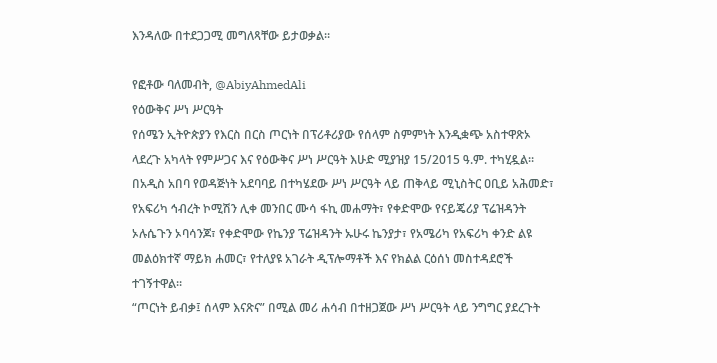እንዳለው በተደጋጋሚ መግለጻቸው ይታወቃል።

የፎቶው ባለመብት, @AbiyAhmedAli
የዕውቅና ሥነ ሥርዓት
የሰሜን ኢትዮጵያን የእርስ በርስ ጦርነት በፕሪቶሪያው የሰላም ስምምነት እንዲቋጭ አስተዋጽኦ ላደረጉ አካላት የምሥጋና እና የዕውቅና ሥነ ሥርዓት እሁድ ሚያዝያ 15/2015 ዓ.ም. ተካሂዷል።
በአዲስ አበባ የወዳጅነት አደባባይ በተካሄደው ሥነ ሥርዓት ላይ ጠቅላይ ሚኒስትር ዐቢይ አሕመድ፣ የአፍሪካ ኅብረት ኮሚሽን ሊቀ መንበር ሙሳ ፋኪ መሐማት፣ የቀድሞው የናይጄሪያ ፕሬዝዳንት ኦሉሴጉን ኦባሳንጆ፣ የቀድሞው የኬንያ ፕሬዝዳንት ኡሁሩ ኬንያታ፣ የአሜሪካ የአፍሪካ ቀንድ ልዩ መልዕክተኛ ማይክ ሐመር፣ የተለያዩ አገራት ዲፕሎማቶች እና የክልል ርዕሰነ መስተዳደሮች ተገኝተዋል።
“ጦርነት ይብቃ፤ ሰላም እናጽና” በሚል መሪ ሐሳብ በተዘጋጀው ሥነ ሥርዓት ላይ ንግግር ያደረጉት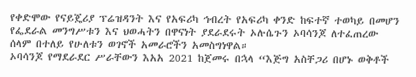የቀድሞው የናይጄሪያ ፕሬዝዳንት እና የአፍሪካ ኅብረት የአፍሪካ ቀንድ ከፍተኛ ተወካይ በመሆን የፌደራል መንግሥቱን እና ህወሓትን በዋናነት ያደራደሩት ኦሉሴጉን ኦባሳንጆ ለተፈጠረው ሰላም በተለይ የሁለቱን ወገኖች አመራሮችን አመስግነዋል።
ኦባሳንጆ የማደራደር ሥራቸውን እአአ 2021 ከጀመሩ በኋላ “እጅግ አስቸጋሪ በሆኑ ወቅቶች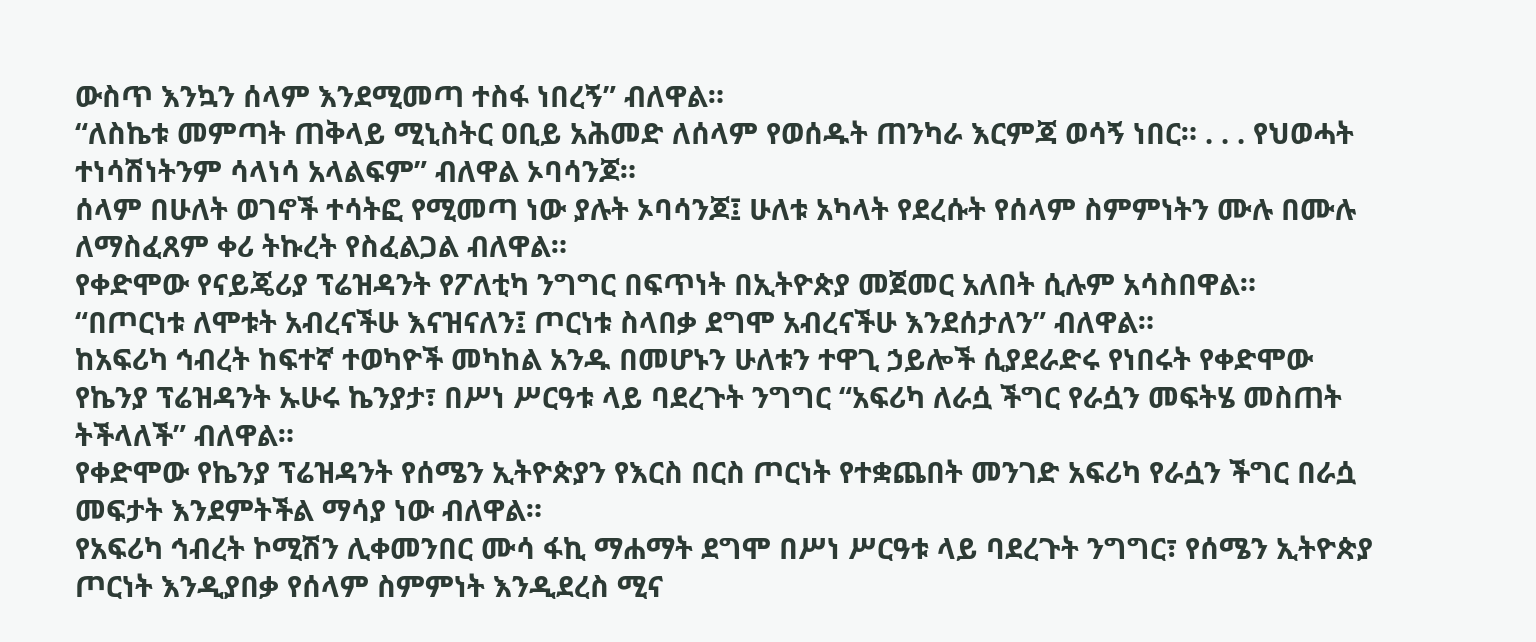ውስጥ እንኳን ሰላም እንደሚመጣ ተስፋ ነበረኝ” ብለዋል።
“ለስኬቱ መምጣት ጠቅላይ ሚኒስትር ዐቢይ አሕመድ ለሰላም የወሰዱት ጠንካራ እርምጃ ወሳኝ ነበር። . . . የህወሓት ተነሳሽነትንም ሳላነሳ አላልፍም” ብለዋል ኦባሳንጆ።
ሰላም በሁለት ወገኖች ተሳትፎ የሚመጣ ነው ያሉት ኦባሳንጆ፤ ሁለቱ አካላት የደረሱት የሰላም ስምምነትን ሙሉ በሙሉ ለማስፈጸም ቀሪ ትኩረት የስፈልጋል ብለዋል።
የቀድሞው የናይጄሪያ ፕሬዝዳንት የፖለቲካ ንግግር በፍጥነት በኢትዮጵያ መጀመር አለበት ሲሉም አሳስበዋል።
“በጦርነቱ ለሞቱት አብረናችሁ እናዝናለን፤ ጦርነቱ ስላበቃ ደግሞ አብረናችሁ እንደሰታለን” ብለዋል።
ከአፍሪካ ኅብረት ከፍተኛ ተወካዮች መካከል አንዱ በመሆኑን ሁለቱን ተዋጊ ኃይሎች ሲያደራድሩ የነበሩት የቀድሞው የኬንያ ፕሬዝዳንት ኡሁሩ ኬንያታ፣ በሥነ ሥርዓቱ ላይ ባደረጉት ንግግር “አፍሪካ ለራሷ ችግር የራሷን መፍትሄ መስጠት ትችላለች” ብለዋል።
የቀድሞው የኬንያ ፕሬዝዳንት የሰሜን ኢትዮጵያን የእርስ በርስ ጦርነት የተቋጨበት መንገድ አፍሪካ የራሷን ችግር በራሷ መፍታት እንደምትችል ማሳያ ነው ብለዋል።
የአፍሪካ ኅብረት ኮሚሽን ሊቀመንበር ሙሳ ፋኪ ማሐማት ደግሞ በሥነ ሥርዓቱ ላይ ባደረጉት ንግግር፣ የሰሜን ኢትዮጵያ ጦርነት እንዲያበቃ የሰላም ስምምነት እንዲደረስ ሚና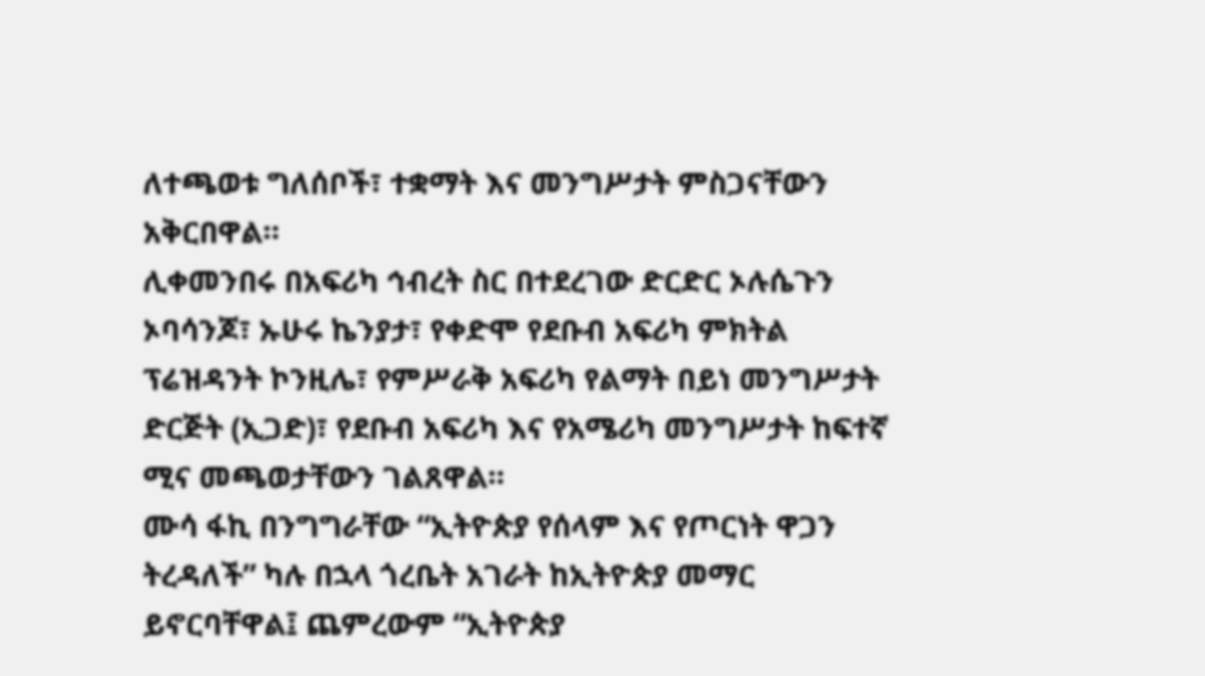ለተጫወቱ ግለሰቦች፣ ተቋማት እና መንግሥታት ምስጋናቸውን አቅርበዋል።
ሊቀመንበሩ በአፍሪካ ኅብረት ስር በተደረገው ድርድር ኦሉሴጉን ኦባሳንጆ፣ ኡሁሩ ኬንያታ፣ የቀድሞ የደቡብ አፍሪካ ምክትል ፕሬዝዳንት ኮንዚሌ፣ የምሥራቅ አፍሪካ የልማት በይነ መንግሥታት ድርጅት (ኢጋድ)፣ የደቡብ አፍሪካ እና የአሜሪካ መንግሥታት ከፍተኛ ሚና መጫወታቸውን ገልጸዋል።
ሙሳ ፋኪ በንግግራቸው “ኢትዮጵያ የሰላም እና የጦርነት ዋጋን ትረዳለች” ካሉ በኋላ ጎረቤት አገራት ከኢትዮጵያ መማር ይኖርባቸዋል፤ ጨምረውም “ኢትዮጵያ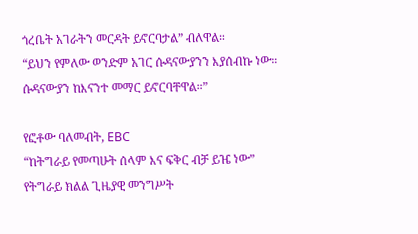ጎረቤት አገራትን መርዳት ይኖርባታል” ብለዋል።
“ይህን የምለው ወንድም አገር ሱዳናውያንን እያሰብኩ ነው። ሱዳናውያን ከእናንተ መማር ይኖርባቸዋል።”

የፎቶው ባለመብት, EBC
“ከትግራይ የመጣሁት ሰላም እና ፍቅር ብቻ ይዤ ነው”
የትግራይ ክልል ጊዜያዊ መንግሥት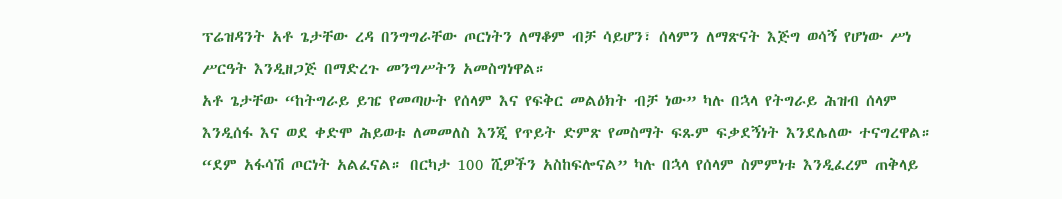ፕሬዝዳንት አቶ ጌታቸው ረዳ በንግግራቸው ጦርነትን ለማቆም ብቻ ሳይሆን፣ ሰላምን ለማጽናት እጅግ ወሳኝ የሆነው ሥነ ሥርዓት እንዲዘጋጅ በማድረጉ መንግሥትን አመስግነዋል።
አቶ ጌታቸው “ከትግራይ ይዤ የመጣሁት የሰላም እና የፍቅር መልዕክት ብቻ ነው” ካሉ በኋላ የትግራይ ሕዝብ ሰላም እንዲሰፋ እና ወደ ቀድሞ ሕይወቱ ለመመለስ እንጂ የጥይት ድምጽ የመስማት ፍጹም ፍቃደኝነት እንደሌለው ተናግረዋል።
“ደም አፋሳሽ ጦርነት አልፈናል። በርካታ 100 ሺዎችን አስከፍሎናል” ካሉ በኋላ የሰላም ስምምነቱ እንዲፈረም ጠቅላይ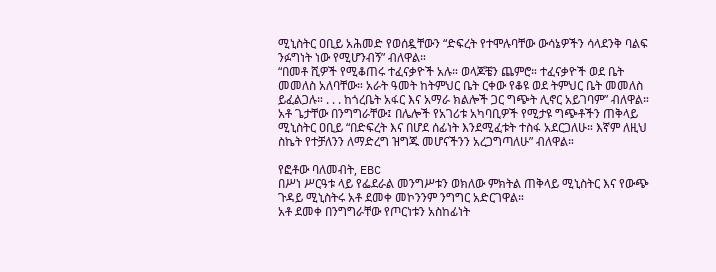ሚኒስትር ዐቢይ አሕመድ የወሰዷቸውን “ድፍረት የተሞሉባቸው ውሳኔዎችን ሳላደንቅ ባልፍ ንፉግነት ነው የሚሆንብኝ” ብለዋል።
“በመቶ ሺዎች የሚቆጠሩ ተፈናቃዮች አሉ። ወላጆቼን ጨምሮ። ተፈናቃዮች ወደ ቤት መመለስ አለባቸው። አራት ዓመት ከትምህር ቤት ርቀው የቆዩ ወደ ትምህር ቤት መመለስ ይፈልጋሉ። . . . ከጎረቤት አፋር እና አማራ ክልሎች ጋር ግጭት ሊኖር አይገባም” ብለዋል።
አቶ ጌታቸው በንግግራቸው፤ በሌሎች የአገሪቱ አካባቢዎች የሚታዩ ግጭቶችን ጠቅላይ ሚኒስትር ዐቢይ “በድፍረት እና በሆደ ሰፊነት እንደሚፈቱት ተስፋ አደርጋለሁ። እኛም ለዚህ ስኬት የተቻለንን ለማድረግ ዝግጁ መሆናችንን አረጋግጣለሁ” ብለዋል።

የፎቶው ባለመብት, EBC
በሥነ ሥርዓቱ ላይ የፌደራል መንግሥቱን ወክለው ምክትል ጠቅላይ ሚኒስትር እና የውጭ ጉዳይ ሚኒስትሩ አቶ ደመቀ መኮንንም ንግግር አድርገዋል።
አቶ ደመቀ በንግግራቸው የጦርነቱን አስከፊነት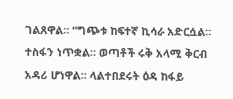ገልጸዋል። “ግጭቱ ከፍተኛ ኪሳራ አድርሷል። ተስፋን ነጥቋል። ወጣቶች ሩቅ አላሚ ቅርብ አዳሪ ሆነዋል። ላልተበደሩት ዕዳ ከፋይ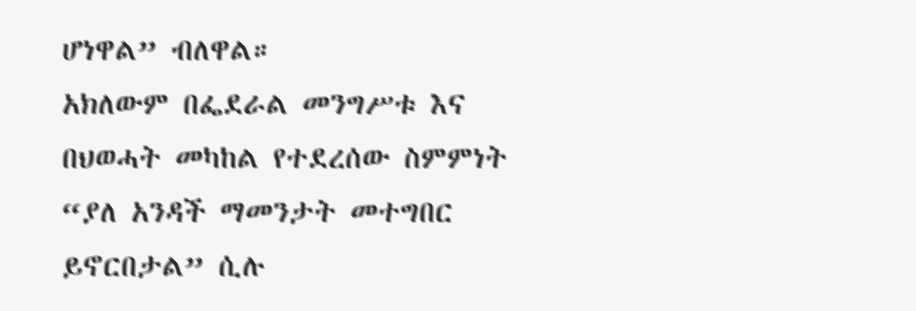ሆነዋል” ብለዋል።
አክለውም በፌደራል መንግሥቱ እና በህወሓት መካከል የተደረሰው ስምምነት “ያለ አንዳች ማመንታት መተግበር ይኖርበታል” ሲሉ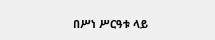በሥነ ሥርዓቱ ላይ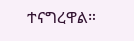ተናግረዋል።